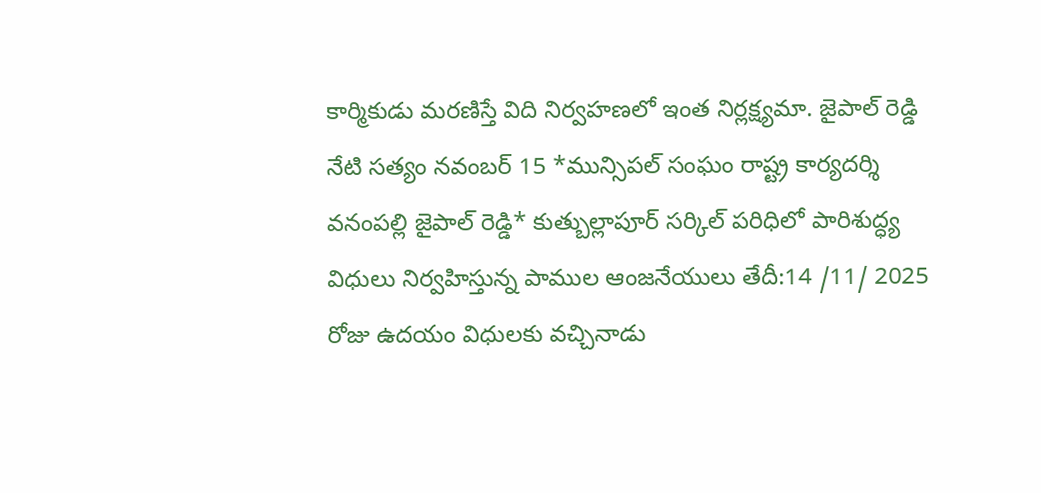కార్మికుడు మరణిస్తే విది నిర్వహణలో ఇంత నిర్లక్ష్యమా. జైపాల్ రెడ్డి
నేటి సత్యం నవంబర్ 15 *మున్సిపల్ సంఘం రాష్ట్ర కార్యదర్శి వనంపల్లి జైపాల్ రెడ్డి* కుత్బుల్లాపూర్ సర్కిల్ పరిధిలో పారిశుద్ధ్య విధులు నిర్వహిస్తున్న పాముల ఆంజనేయులు తేదీ:14 /11/ 2025 రోజు ఉదయం విధులకు వచ్చినాడు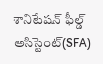శానిటేషన్ ఫీల్డ్ అసిస్టెంట్(SFA)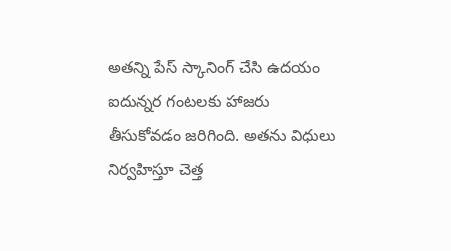అతన్ని పేస్ స్కానింగ్ చేసి ఉదయం ఐదున్నర గంటలకు హాజరు తీసుకోవడం జరిగింది. అతను విధులు నిర్వహిస్తూ చెత్త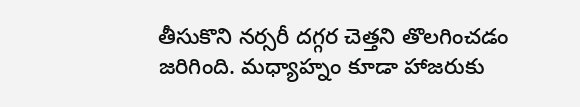తీసుకొని నర్సరీ దగ్గర చెత్తని తొలగించడం జరిగింది. మధ్యాహ్నం కూడా హాజరుకు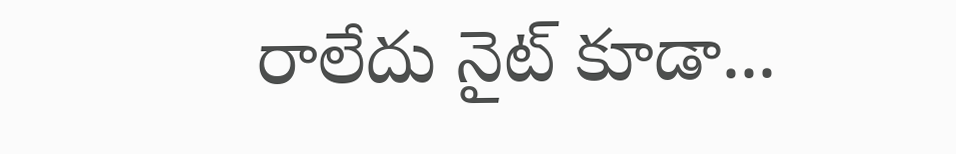రాలేదు నైట్ కూడా...